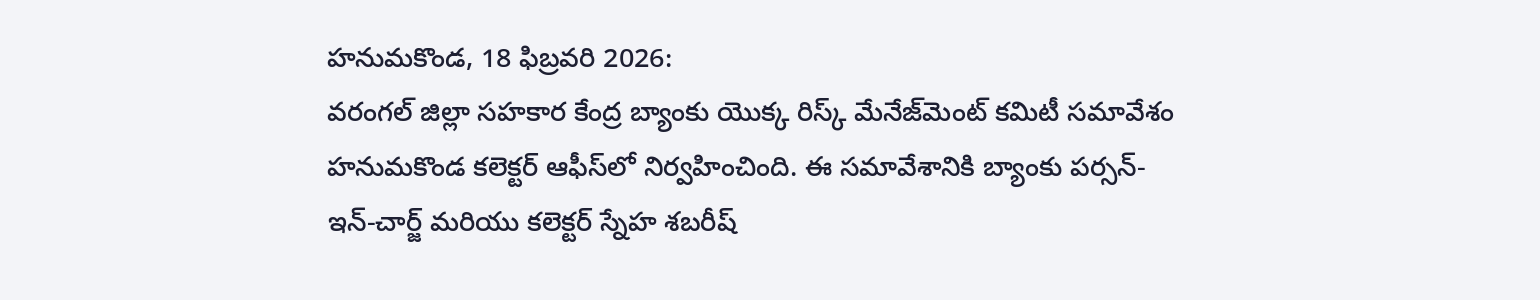హనుమకొండ, 18 ఫిబ్రవరి 2026:
వరంగల్ జిల్లా సహకార కేంద్ర బ్యాంకు యొక్క రిస్క్ మేనేజ్‌మెంట్ కమిటీ సమావేశం హనుమకొండ కలెక్టర్ ఆఫీస్‌లో నిర్వహించింది. ఈ సమావేశానికి బ్యాంకు పర్సన్-ఇన్-చార్జ్ మరియు కలెక్టర్ స్నేహ శబరీష్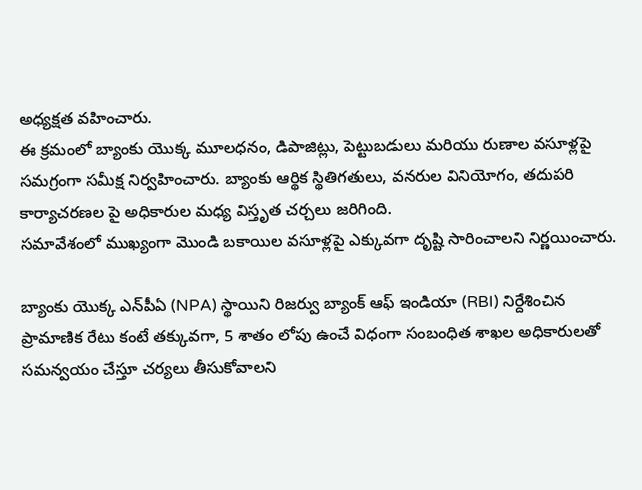అధ్యక్షత వహించారు.
ఈ క్రమంలో బ్యాంకు యొక్క మూలధనం, డిపాజిట్లు, పెట్టుబడులు మరియు రుణాల వసూళ్లపై సమగ్రంగా సమీక్ష నిర్వహించారు. బ్యాంకు ఆర్థిక స్థితిగతులు, వనరుల వినియోగం, తదుపరి కార్యాచరణల పై అధికారుల మధ్య విస్తృత చర్చలు జరిగింది.
సమావేశంలో ముఖ్యంగా మొండి బకాయిల వసూళ్లపై ఎక్కువగా దృష్టి సారించాలని నిర్ణయించారు.

బ్యాంకు యొక్క ఎన్‌పీఏ (NPA) స్థాయిని రిజర్వు బ్యాంక్ ఆఫ్ ఇండియా (RBI) నిర్దేశించిన ప్రామాణిక రేటు కంటే తక్కువగా, 5 శాతం లోపు ఉంచే విధంగా సంబంధిత శాఖల అధికారులతో సమన్వయం చేస్తూ చర్యలు తీసుకోవాలని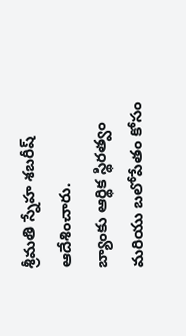శ్రీమతి స్నేహ శబరీష్ ఆదేశించారు.
బ్యాంకు ఆర్థిక స్థిరత్వం మరియు బలోపేతం కోసం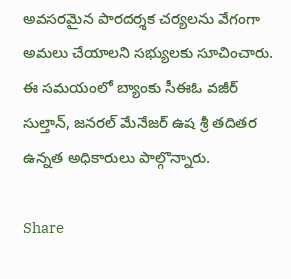అవసరమైన పారదర్శక చర్యలను వేగంగా అమలు చేయాలని సభ్యులకు సూచించారు.
ఈ సమయంలో బ్యాంకు సీఈఓ వజీర్ సుల్తాన్, జనరల్ మేనేజర్ ఉష శ్రీ తదితర ఉన్నత అధికారులు పాల్గొన్నారు.

Share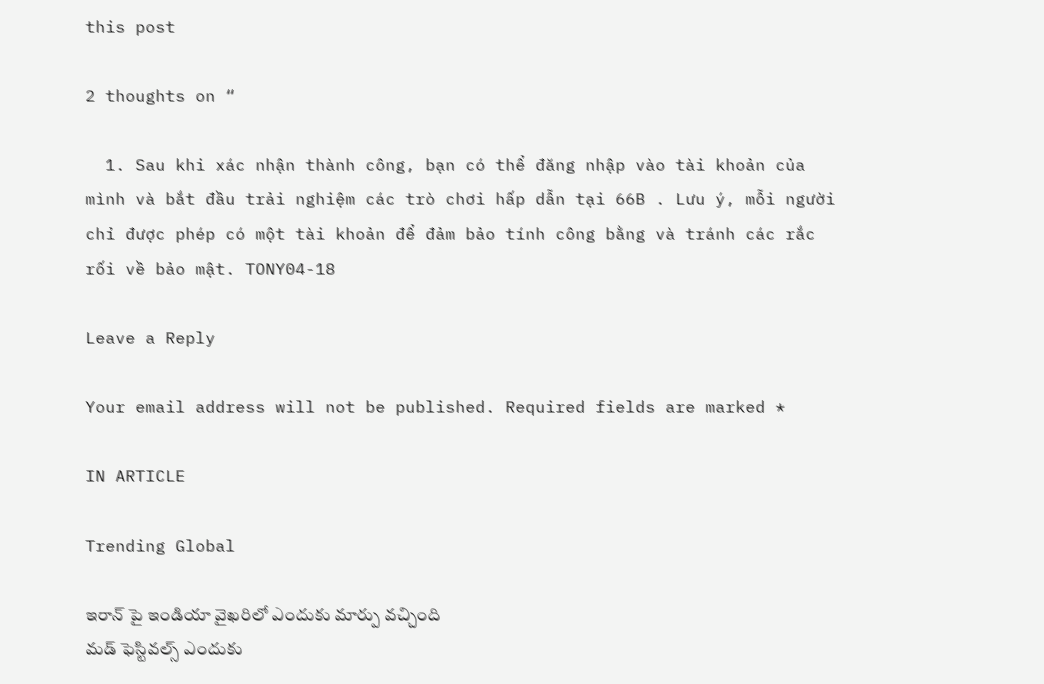this post

2 thoughts on “

  1. Sau khi xác nhận thành công, bạn có thể đăng nhập vào tài khoản của mình và bắt đầu trải nghiệm các trò chơi hấp dẫn tại 66B . Lưu ý, mỗi người chỉ được phép có một tài khoản để đảm bảo tính công bằng và tránh các rắc rối về bảo mật. TONY04-18

Leave a Reply

Your email address will not be published. Required fields are marked *

IN ARTICLE

Trending Global

ఇరాన్ పై ఇండియా వైఖరిలో ఎందుకు మార్పు వచ్చింది
మడ్ ఫెస్టివల్స్ ఎందుకు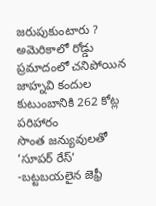జరుపుకుంటారు ?
అమెరికాలో రోడ్డు ప్రమాదంలో చనిపోయిన జాహ్నవి కందుల కుటుంబానికి 262 కోట్ల పరిహారం
సొంత జన్యువులతో ‘సూపర్ రేస్’ -బట్టబయలైన జెఫ్రీ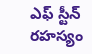ఎఫ్ స్టీన్ రహస్యం